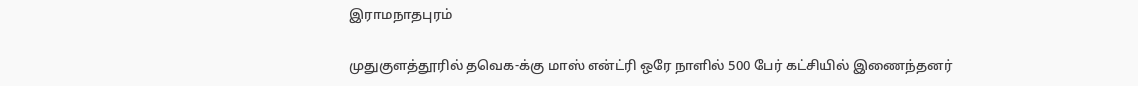இராமநாதபுரம்

முதுகுளத்தூரில் தவெக-க்கு மாஸ் என்ட்ரி ஒரே நாளில் 500 பேர் கட்சியில் இணைந்தனர்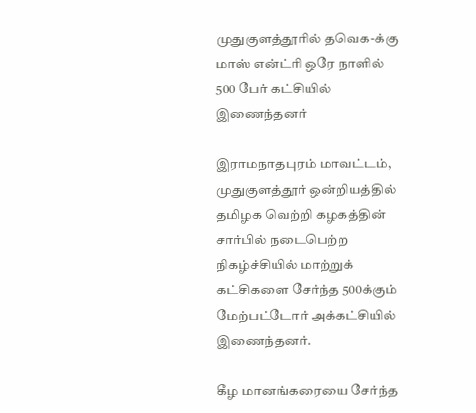முதுகுளத்தூரில் தவெக-க்கு மாஸ் என்ட்ரி ஒரே நாளில் 500 பேர் கட்சியில் இணைந்தனர்

இராமநாதபுரம் மாவட்டம், முதுகுளத்தூர் ஒன்றியத்தில் தமிழக வெற்றி கழகத்தின் சார்பில் நடைபெற்ற நிகழ்ச்சியில் மாற்றுக் கட்சிகளை சேர்ந்த 500க்கும் மேற்பட்டோர் அக்கட்சியில் இணைந்தனர்.

கீழ மானங்கரையை சேர்ந்த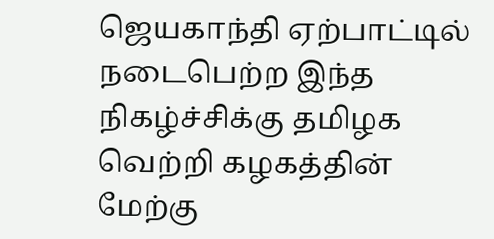ஜெயகாந்தி ஏற்பாட்டில் நடைபெற்ற இந்த நிகழ்ச்சிக்கு தமிழக வெற்றி கழகத்தின் மேற்கு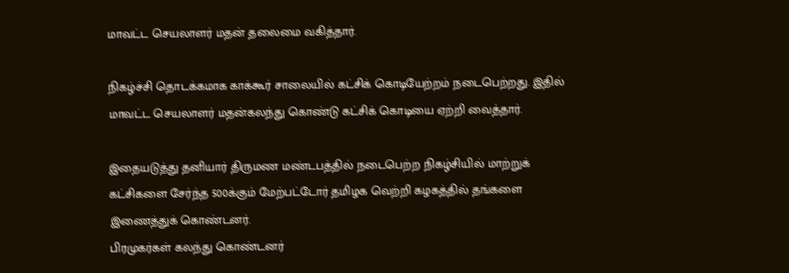மாவட்ட செயலாளர் மதன் தலைமை வகித்தார்.

நிகழ்ச்சி தொடக்கமாக காக்கூர் சாலையில் கட்சிக் கொடியேற்றம் நடைபெற்றது. இதில் மாவட்ட செயலாளர் மதன்கலந்து கொண்டு கட்சிக் கொடியை ஏற்றி வைத்தார்.

இதையடுத்து தனியார் திருமண மண்டபத்தில் நடைபெற்ற நிகழ்சியில் மாற்றுக் கட்சிகளை சேர்ந்த 500க்கும் மேற்பட்டோர் தமிழக வெற்றி கழகத்தில் தங்களை இணைத்துக் கொண்டனர்.
பிரமுகர்கள் கலந்து கொண்டனர்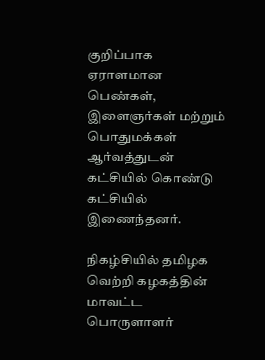குறிப்பாக ஏராளமான பெண்கள், இளைஞர்கள் மற்றும் பொதுமக்கள் ஆர்வத்துடன் கட்சியில் கொண்டு கட்சியில் இணைந்தனர்.

நிகழ்சியில் தமிழக வெற்றி கழகத்தின் மாவட்ட பொருளாளர்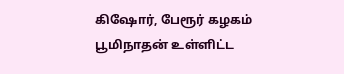கிஷோர், பேரூர் கழகம் பூமிநாதன் உள்ளிட்ட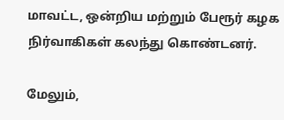மாவட்ட, ஒன்றிய மற்றும் பேரூர் கழக நிர்வாகிகள் கலந்து கொண்டனர்.

மேலும்,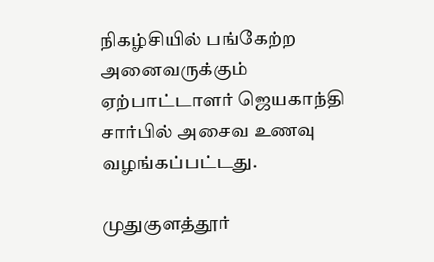நிகழ்சியில் பங்கேற்ற அனைவருக்கும் ஏற்பாட்டாளர் ஜெயகாந்தி சார்பில் அசைவ உணவு வழங்கப்பட்டது.

முதுகுளத்தூர்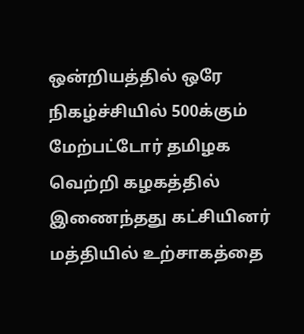ஒன்றியத்தில் ஒரே நிகழ்ச்சியில் 500க்கும் மேற்பட்டோர் தமிழக வெற்றி கழகத்தில் இணைந்தது கட்சியினர் மத்தியில் உற்சாகத்தை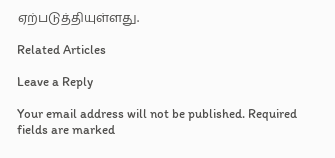ஏற்படுத்தியுள்ளது.

Related Articles

Leave a Reply

Your email address will not be published. Required fields are marked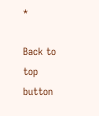*

Back to top button